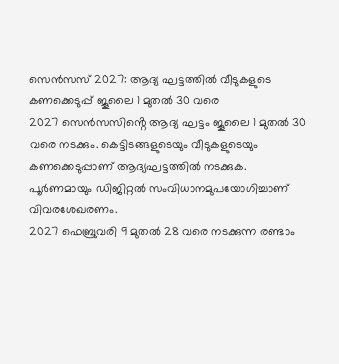സെൻസസ് 2027: ആദ്യ ഘട്ടത്തിൽ വീടുകളുടെ കണക്കെടുപ്പ് ജൂലൈ 1 മുതൽ 30 വരെ
2027 സെൻസസിൻ്റെ ആദ്യ ഘട്ടം ജൂലൈ 1 മുതൽ 30 വരെ നടക്കും. കെട്ടിടങ്ങളുടെയും വീടുകളുടെയും കണക്കെടുപ്പാണ് ആദ്യഘട്ടത്തിൽ നടക്കുക. പൂർണമായും ഡിജിറ്റൽ സംവിധാനമുപയോഗിച്ചാണ് വിവരശേഖരണം.
2027 ഫെബ്രുവരി 9 മുതൽ 28 വരെ നടക്കുന്ന രണ്ടാം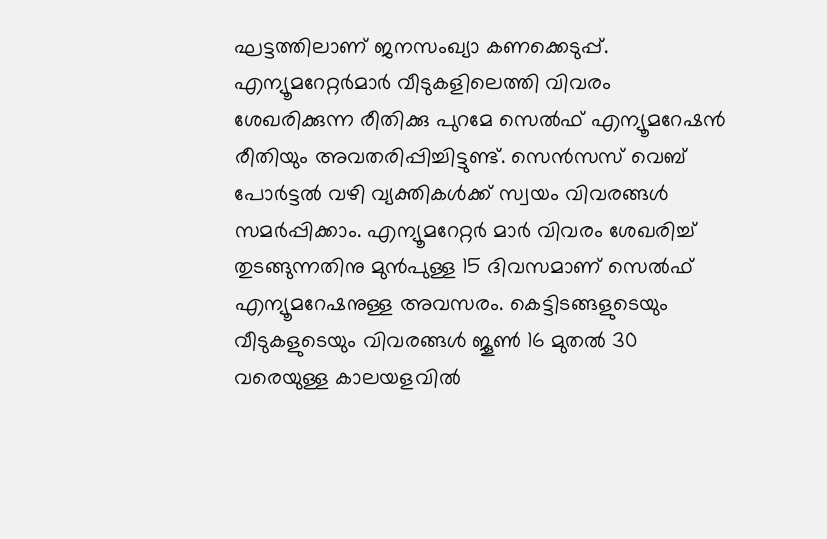ഘട്ടത്തിലാണ് ജനസംഖ്യാ കണക്കെടുപ്പ്. എന്യൂമറേറ്റർമാർ വീടുകളിലെത്തി വിവരം ശേഖരിക്കുന്ന രീതിക്കു പുറമേ സെൽഫ് എന്യൂമറേഷൻ രീതിയും അവതരിപ്പിച്ചിട്ടുണ്ട്. സെൻസസ് വെബ് പോർട്ടൽ വഴി വ്യക്തികൾക്ക് സ്വയം വിവരങ്ങൾ സമർപ്പിക്കാം. എന്യൂമറേറ്റർ മാർ വിവരം ശേഖരിച്ച് തുടങ്ങുന്നതിനു മുൻപുള്ള 15 ദിവസമാണ് സെൽഫ് എന്യൂമറേഷനുള്ള അവസരം. കെട്ടിടങ്ങളുടെയും വീടുകളുടെയും വിവരങ്ങൾ ജൂൺ 16 മുതൽ 30 വരെയുള്ള കാലയളവിൽ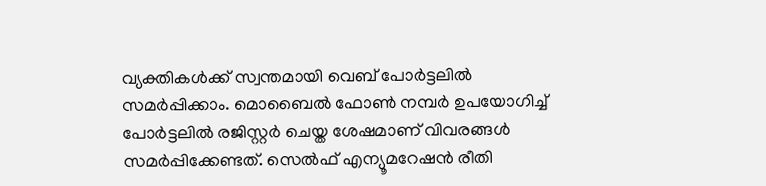വ്യക്തികൾക്ക് സ്വന്തമായി വെബ് പോർട്ടലിൽ സമർപ്പിക്കാം. മൊബൈൽ ഫോൺ നമ്പർ ഉപയോഗിച്ച് പോർട്ടലിൽ രജിസ്റ്റർ ചെയ്ത ശേഷമാണ് വിവരങ്ങൾ സമർപ്പിക്കേണ്ടത്. സെൽഫ് എന്യൂമറേഷൻ രീതി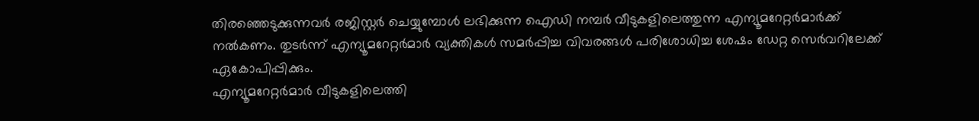തിരഞ്ഞെടുക്കുന്നവർ രജിസ്റ്റർ ചെയ്യുമ്പോൾ ലഭിക്കുന്ന ഐഡി നമ്പർ വീടുകളിലെത്തുന്ന എന്യൂമറേറ്റർമാർക്ക് നൽകണം. തുടർന്ന് എന്യൂമറേറ്റർമാർ വ്യക്തികൾ സമർപ്പിച്ച വിവരങ്ങൾ പരിശോധിച്ച ശേഷം ഡേറ്റ സെർവറിലേക്ക് ഏകോപിപ്പിക്കും.
എന്യൂമറേറ്റർമാർ വീടുകളിലെത്തി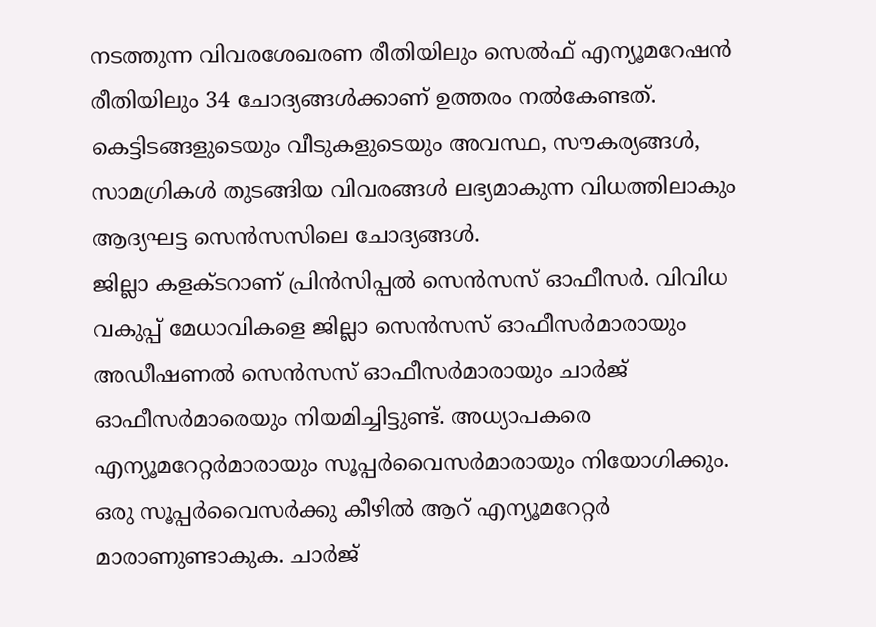നടത്തുന്ന വിവരശേഖരണ രീതിയിലും സെൽഫ് എന്യൂമറേഷൻ രീതിയിലും 34 ചോദ്യങ്ങൾക്കാണ് ഉത്തരം നൽകേണ്ടത്. കെട്ടിടങ്ങളുടെയും വീടുകളുടെയും അവസ്ഥ, സൗകര്യങ്ങൾ, സാമഗ്രികൾ തുടങ്ങിയ വിവരങ്ങൾ ലഭ്യമാകുന്ന വിധത്തിലാകും ആദ്യഘട്ട സെൻസസിലെ ചോദ്യങ്ങൾ.
ജില്ലാ കളക്ടറാണ് പ്രിൻസിപ്പൽ സെൻസസ് ഓഫീസർ. വിവിധ വകുപ്പ് മേധാവികളെ ജില്ലാ സെൻസസ് ഓഫീസർമാരായും അഡീഷണൽ സെൻസസ് ഓഫീസർമാരായും ചാർജ് ഓഫീസർമാരെയും നിയമിച്ചിട്ടുണ്ട്. അധ്യാപകരെ എന്യൂമറേറ്റർമാരായും സൂപ്പർവൈസർമാരായും നിയോഗിക്കും. ഒരു സൂപ്പർവൈസർക്കു കീഴിൽ ആറ് എന്യൂമറേറ്റർ മാരാണുണ്ടാകുക. ചാർജ്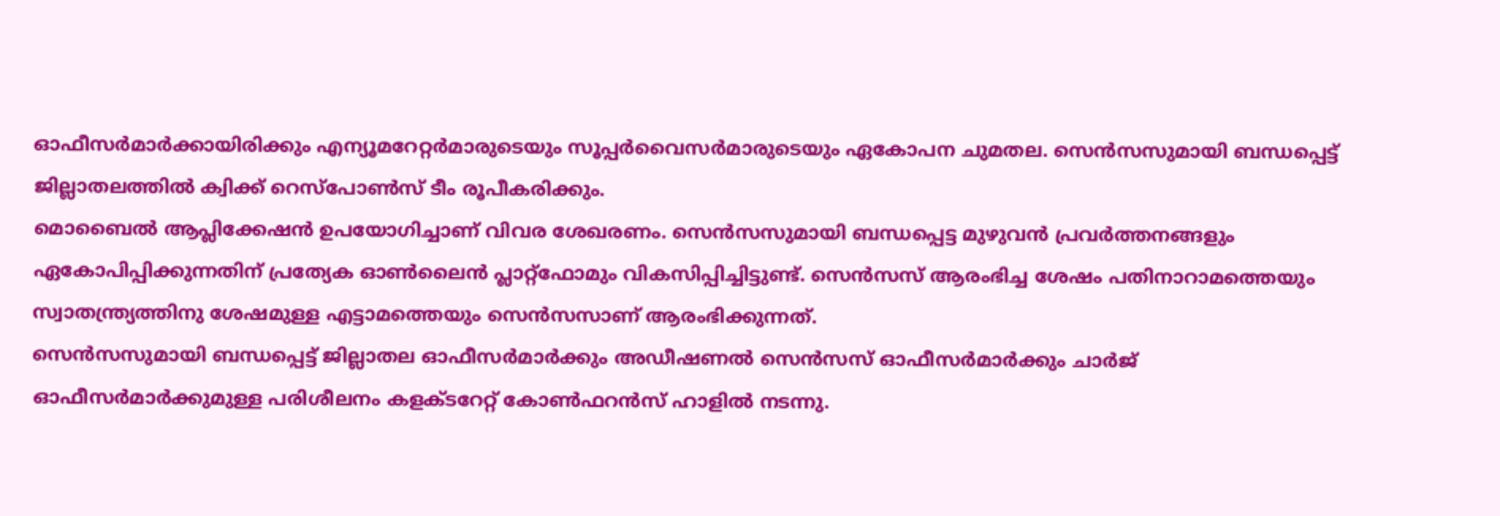ഓഫീസർമാർക്കായിരിക്കും എന്യൂമറേറ്റർമാരുടെയും സൂപ്പർവൈസർമാരുടെയും ഏകോപന ചുമതല. സെൻസസുമായി ബന്ധപ്പെട്ട് ജില്ലാതലത്തിൽ ക്വിക്ക് റെസ്പോൺസ് ടീം രൂപീകരിക്കും.
മൊബൈൽ ആപ്ലിക്കേഷൻ ഉപയോഗിച്ചാണ് വിവര ശേഖരണം. സെൻസസുമായി ബന്ധപ്പെട്ട മുഴുവൻ പ്രവർത്തനങ്ങളും ഏകോപിപ്പിക്കുന്നതിന് പ്രത്യേക ഓൺലൈൻ പ്ലാറ്റ്ഫോമും വികസിപ്പിച്ചിട്ടുണ്ട്. സെൻസസ് ആരംഭിച്ച ശേഷം പതിനാറാമത്തെയും സ്വാതന്ത്ര്യത്തിനു ശേഷമുള്ള എട്ടാമത്തെയും സെൻസസാണ് ആരംഭിക്കുന്നത്.
സെൻസസുമായി ബന്ധപ്പെട്ട് ജില്ലാതല ഓഫീസർമാർക്കും അഡീഷണൽ സെൻസസ് ഓഫീസർമാർക്കും ചാർജ് ഓഫീസർമാർക്കുമുള്ള പരിശീലനം കളക്ടറേറ്റ് കോൺഫറൻസ് ഹാളിൽ നടന്നു.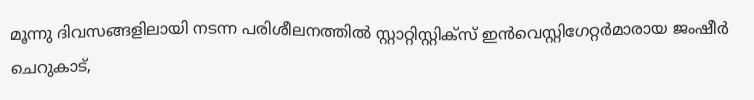മൂന്നു ദിവസങ്ങളിലായി നടന്ന പരിശീലനത്തിൽ സ്റ്റാറ്റിസ്റ്റിക്സ് ഇൻവെസ്റ്റിഗേറ്റർമാരായ ജംഷീർ ചെറുകാട്,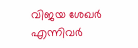വിജയ ശേഖർ എന്നിവർ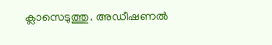ക്ലാസെടുത്തു. അഡീഷണൽ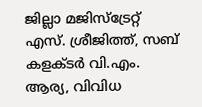ജില്ലാ മജിസ്ട്രേറ്റ് എസ്. ശ്രീജിത്ത്, സബ് കളക്ടർ വി.എം. ആര്യ, വിവിധ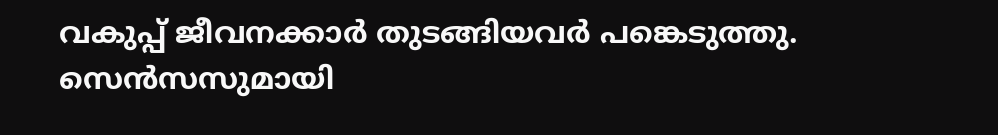വകുപ്പ് ജീവനക്കാർ തുടങ്ങിയവർ പങ്കെടുത്തു.
സെൻസസുമായി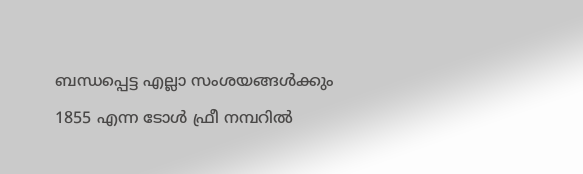ബന്ധപ്പെട്ട എല്ലാ സംശയങ്ങൾക്കും 1855 എന്ന ടോൾ ഫ്രീ നമ്പറിൽ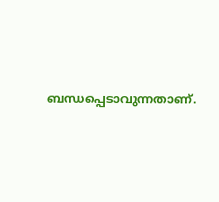ബന്ധപ്പെടാവുന്നതാണ്.